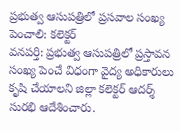ప్రభుత్వ ఆసుపత్రిలో ప్రసవాల సంఖ్య పెంచాలి: కలెక్టర్
వనపర్తి: ప్రభుత్వ ఆసుపత్రిలో ప్రస్తావన సంఖ్య పెంచే విధంగా వైద్య అధికారులు కృషి చేయాలని జిల్లా కలెక్టర్ ఆదర్శ్ సురభి ఆదేశించారు.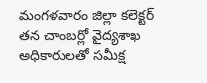మంగళవారం జిల్లా కలెక్టర్ తన చాంబర్లో వైద్యశాఖ అధికారులతో సమీక్ష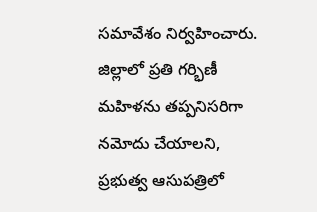సమావేశం నిర్వహించారు. జిల్లాలో ప్రతి గర్భిణీ మహిళను తప్పనిసరిగా నమోదు చేయాలని, ప్రభుత్వ ఆసుపత్రిలో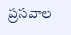ప్రసవాల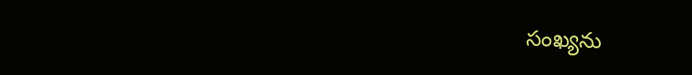సంఖ్యను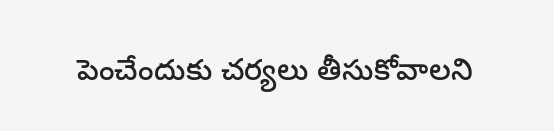పెంచేందుకు చర్యలు తీసుకోవాలని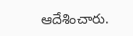ఆదేశించారు.